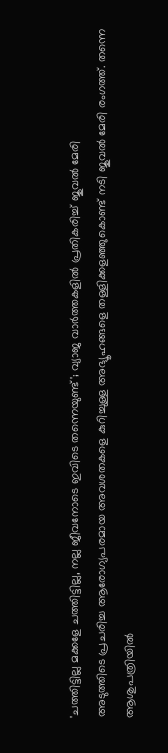'ചത്തിട്ടില്ല മക്കളേ ചത്തിട്ടില്ല, നല്ല ജീവനോടെ ഇവിടെ തന്നെയുണ്ട്'; വ്യാജ വാർത്തകളിൽ പ്രതികരിച്ച് ജുവൽ മേരി
അടുത്തിടെ പ്രചരിച്ച ആരോഗ്യപരമായ അവശതകളെ കുറിച്ചുള്ള അഭ്യൂഹങ്ങളെ തള്ളിക്കളഞ്ഞുകൊണ്ട് നടി ജുവൽ മേരി രംഗത്ത്. തന്നെ ആശുപത്രിയിൽ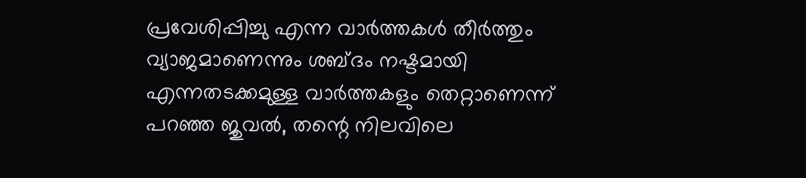പ്രവേശിപ്പിച്ചു എന്ന വാർത്തകൾ തീർത്തും വ്യാജമാണെന്നും ശബ്ദം നഷ്ടമായി എന്നതടക്കമുള്ള വാർത്തകളും തെറ്റാണെന്ന് പറഞ്ഞ ജുവൽ, തന്റെ നിലവിലെ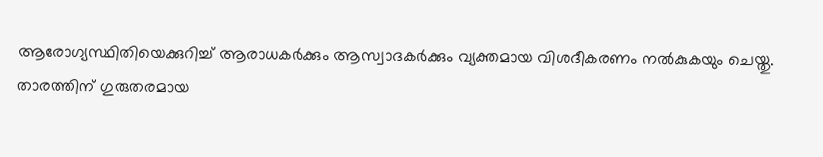ആരോഗ്യസ്ഥിതിയെക്കുറിച്ച് ആരാധകർക്കും ആസ്വാദകർക്കും വ്യക്തമായ വിശദീകരണം നൽകുകയും ചെയ്തു.
താരത്തിന് ഗുരുതരമായ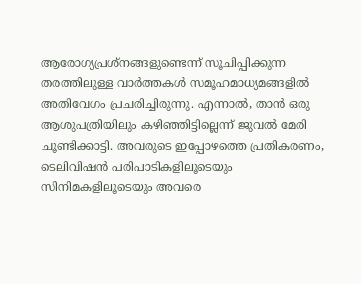ആരോഗ്യപ്രശ്നങ്ങളുണ്ടെന്ന് സൂചിപ്പിക്കുന്ന തരത്തിലുള്ള വാർത്തകൾ സമൂഹമാധ്യമങ്ങളിൽ അതിവേഗം പ്രചരിച്ചിരുന്നു. എന്നാൽ, താൻ ഒരു ആശുപത്രിയിലും കഴിഞ്ഞിട്ടില്ലെന്ന് ജുവൽ മേരി ചൂണ്ടിക്കാട്ടി. അവരുടെ ഇപ്പോഴത്തെ പ്രതികരണം, ടെലിവിഷൻ പരിപാടികളിലൂടെയും സിനിമകളിലൂടെയും അവരെ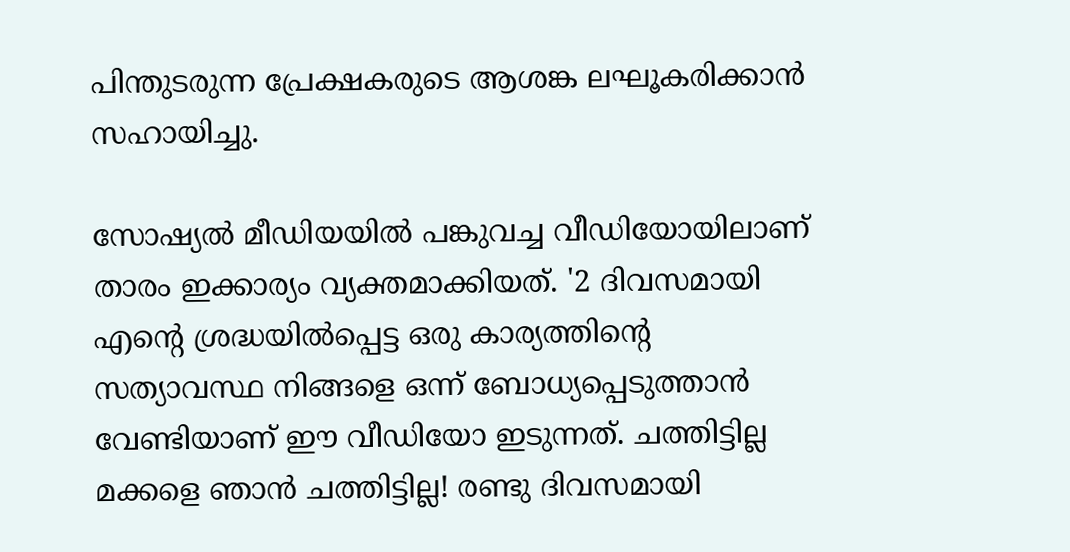പിന്തുടരുന്ന പ്രേക്ഷകരുടെ ആശങ്ക ലഘൂകരിക്കാൻ സഹായിച്ചു.

സോഷ്യൽ മീഡിയയിൽ പങ്കുവച്ച വീഡിയോയിലാണ് താരം ഇക്കാര്യം വ്യക്തമാക്കിയത്. '2 ദിവസമായി എന്റെ ശ്രദ്ധയിൽപ്പെട്ട ഒരു കാര്യത്തിന്റെ സത്യാവസ്ഥ നിങ്ങളെ ഒന്ന് ബോധ്യപ്പെടുത്താൻ വേണ്ടിയാണ് ഈ വീഡിയോ ഇടുന്നത്. ചത്തിട്ടില്ല മക്കളെ ഞാൻ ചത്തിട്ടില്ല! രണ്ടു ദിവസമായി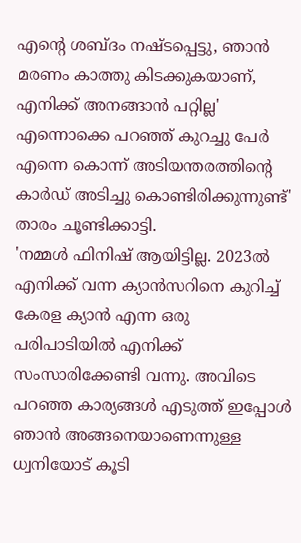എന്റെ ശബ്ദം നഷ്ടപ്പെട്ടു, ഞാൻ മരണം കാത്തു കിടക്കുകയാണ്, എനിക്ക് അനങ്ങാൻ പറ്റില്ല' എന്നൊക്കെ പറഞ്ഞ് കുറച്ചു പേർ എന്നെ കൊന്ന് അടിയന്തരത്തിന്റെ കാർഡ് അടിച്ചു കൊണ്ടിരിക്കുന്നുണ്ട്' താരം ചൂണ്ടിക്കാട്ടി.
'നമ്മൾ ഫിനിഷ് ആയിട്ടില്ല. 2023ൽ എനിക്ക് വന്ന ക്യാൻസറിനെ കുറിച്ച് കേരള ക്യാൻ എന്ന ഒരു പരിപാടിയിൽ എനിക്ക് സംസാരിക്കേണ്ടി വന്നു. അവിടെ പറഞ്ഞ കാര്യങ്ങൾ എടുത്ത് ഇപ്പോൾ ഞാൻ അങ്ങനെയാണെന്നുള്ള ധ്വനിയോട് കൂടി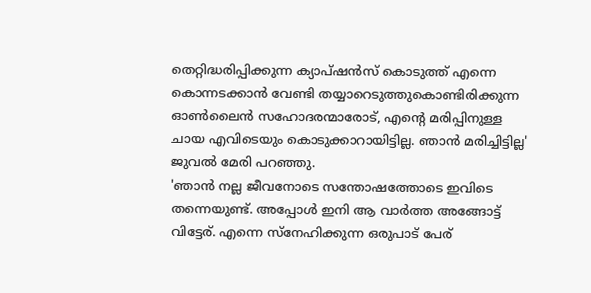തെറ്റിദ്ധരിപ്പിക്കുന്ന ക്യാപ്ഷൻസ് കൊടുത്ത് എന്നെ കൊന്നടക്കാൻ വേണ്ടി തയ്യാറെടുത്തുകൊണ്ടിരിക്കുന്ന ഓൺലൈൻ സഹോദരന്മാരോട്, എന്റെ മരിപ്പിനുള്ള ചായ എവിടെയും കൊടുക്കാറായിട്ടില്ല. ഞാൻ മരിച്ചിട്ടില്ല' ജുവൽ മേരി പറഞ്ഞു.
'ഞാൻ നല്ല ജീവനോടെ സന്തോഷത്തോടെ ഇവിടെ തന്നെയുണ്ട്. അപ്പോൾ ഇനി ആ വാർത്ത അങ്ങോട്ട് വിട്ടേര്. എന്നെ സ്നേഹിക്കുന്ന ഒരുപാട് പേര്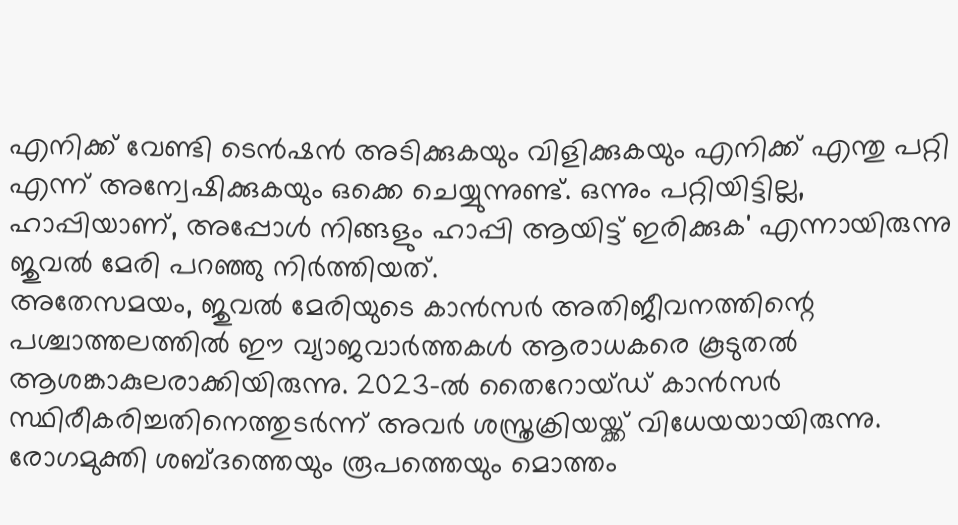എനിക്ക് വേണ്ടി ടെൻഷൻ അടിക്കുകയും വിളിക്കുകയും എനിക്ക് എന്തു പറ്റി എന്ന് അന്വേഷിക്കുകയും ഒക്കെ ചെയ്യുന്നുണ്ട്. ഒന്നും പറ്റിയിട്ടില്ല, ഹാപ്പിയാണ്, അപ്പോൾ നിങ്ങളും ഹാപ്പി ആയിട്ട് ഇരിക്കുക' എന്നായിരുന്നു ജുവൽ മേരി പറഞ്ഞു നിർത്തിയത്.
അതേസമയം, ജുവൽ മേരിയുടെ കാൻസർ അതിജീവനത്തിന്റെ പശ്ചാത്തലത്തിൽ ഈ വ്യാജവാർത്തകൾ ആരാധകരെ കൂടുതൽ ആശങ്കാകുലരാക്കിയിരുന്നു. 2023-ൽ തൈറോയ്ഡ് കാൻസർ സ്ഥിരീകരിച്ചതിനെത്തുടർന്ന് അവർ ശസ്ത്രക്രിയയ്ക്ക് വിധേയയായിരുന്നു. രോഗമുക്തി ശബ്ദത്തെയും രൂപത്തെയും മൊത്തം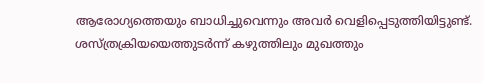ആരോഗ്യത്തെയും ബാധിച്ചുവെന്നും അവർ വെളിപ്പെടുത്തിയിട്ടുണ്ട്.
ശസ്ത്രക്രിയയെത്തുടർന്ന് കഴുത്തിലും മുഖത്തും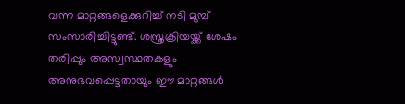വന്ന മാറ്റങ്ങളെക്കുറിച്ച് നടി മുമ്പ് സംസാരിച്ചിട്ടുണ്ട്. ശസ്ത്രക്രിയയ്ക്ക് ശേഷം തരിപ്പും അസ്വസ്ഥതകളും അനുഭവപ്പെട്ടതായും ഈ മാറ്റങ്ങൾ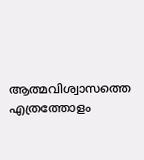ആത്മവിശ്വാസത്തെ എത്രത്തോളം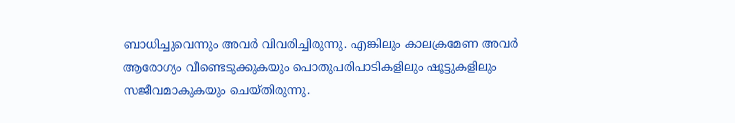ബാധിച്ചുവെന്നും അവർ വിവരിച്ചിരുന്നു. എങ്കിലും കാലക്രമേണ അവർ ആരോഗ്യം വീണ്ടെടുക്കുകയും പൊതുപരിപാടികളിലും ഷൂട്ടുകളിലും സജീവമാകുകയും ചെയ്തിരുന്നു.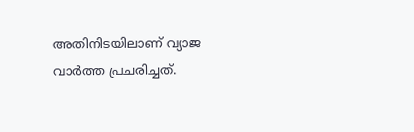അതിനിടയിലാണ് വ്യാജ വാർത്ത പ്രചരിച്ചത്.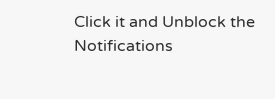Click it and Unblock the Notifications